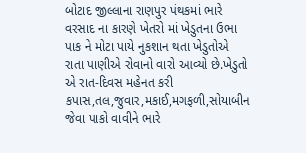બોટાદ જીલ્લાના રાણપુર પંથકમાં ભારે વરસાદ ના કારણે ખેતરો માં ખેડુતના ઉભા પાક ને મોટા પાયે નુકશાન થતા ખેડુતોએ રાતા પાણીએ રોવાનો વારો આવ્યો છે.ખેડુતો એ રાત-દિવસ મહેનત કરી કપાસ,તલ,જુવાર,મકાઈ,મગફળી,સોયાબીન જેવા પાકો વાવીને ભારે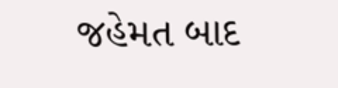જહેમત બાદ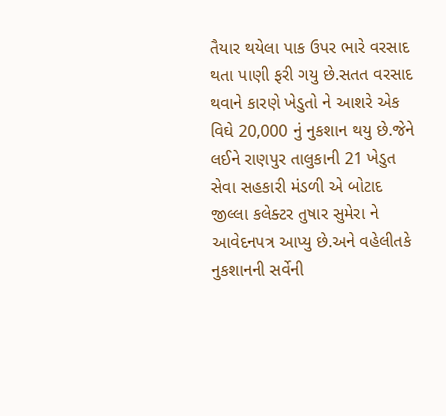તૈયાર થયેલા પાક ઉપર ભારે વરસાદ થતા પાણી ફરી ગયુ છે.સતત વરસાદ થવાને કારણે ખેડુતો ને આશરે એક વિઘે 20,000 નું નુકશાન થયુ છે.જેને લઈને રાણપુર તાલુકાની 21 ખેડુત સેવા સહકારી મંડળી એ બોટાદ જીલ્લા કલેક્ટર તુષાર સુમેરા ને આવેદનપત્ર આપ્યુ છે.અને વહેલીતકે નુકશાનની સર્વેની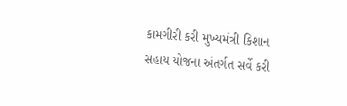કામગીરી કરી મુખ્યમંત્રી કિશાન સહાય યોજના અંતર્ગત સર્વે કરી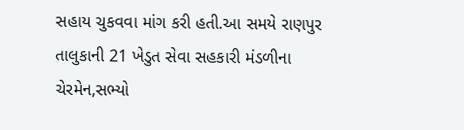સહાય ચુકવવા માંગ કરી હતી.આ સમયે રાણપુર તાલુકાની 21 ખેડુત સેવા સહકારી મંડળીના ચેરમેન,સભ્યો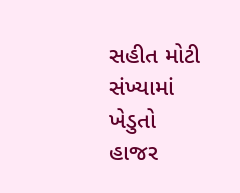સહીત મોટી સંખ્યામાં ખેડુતો હાજર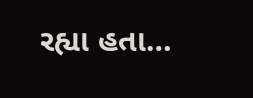રહ્યા હતા…